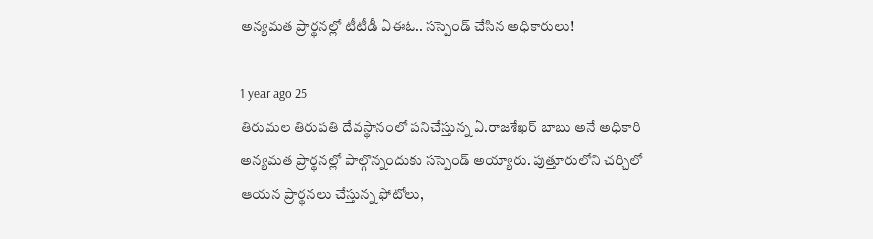అన్యమత ప్రార్థనల్లో టీటీడీ ఏఈఓ.. సస్పెండ్ చేసిన అధికారులు!

1 year ago 25
తిరుమల తిరుపతి దేవస్థానంలో పనిచేస్తున్న ఏ.రాజశేఖర్ బాబు అనే అధికారి అన్యమత ప్రార్థనల్లో పాల్గొన్నందుకు సస్పెండ్ అయ్యారు. పుత్తూరులోని చర్చిలో ఆయన ప్రార్థనలు చేస్తున్న ఫోటోలు,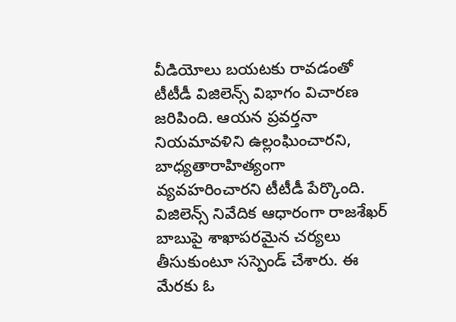వీడియోలు బయటకు రావడంతో టీటీడీ విజిలెన్స్ విభాగం విచారణ జరిపింది. ఆయన ప్రవర్తనా నియమావళిని ఉల్లంఘించారని, బాధ్యతారాహిత్యంగా వ్యవహరించారని టీటీడీ పేర్కొంది. విజిలెన్స్ నివేదిక ఆధారంగా రాజశేఖర్ బాబుపై శాఖాపరమైన చర్యలు తీసుకుంటూ సస్పెండ్ చేశారు. ఈ మేరకు ఓ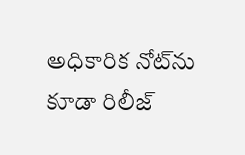అధికారిక నోట్‌ను కూడా రిలీజ్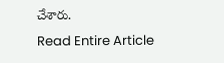చేశారు.
Read Entire Article